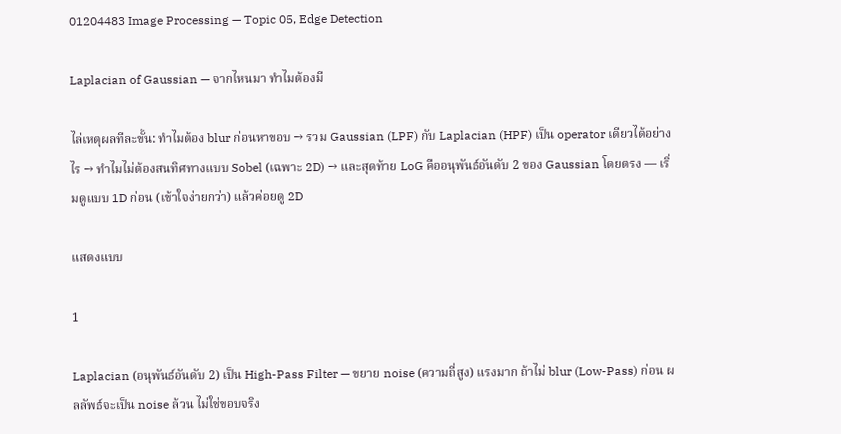01204483 Image Processing — Topic 05, Edge Detection

Laplacian of Gaussian — จากไหนมา ทำไมต้องมี

ไล่เหตุผลทีละขั้น: ทำไมต้อง blur ก่อนหาขอบ → รวม Gaussian (LPF) กับ Laplacian (HPF) เป็น operator เดียวได้อย่างไร → ทำไมไม่ต้องสนทิศทางแบบ Sobel (เฉพาะ 2D) → และสุดท้าย LoG คืออนุพันธ์อันดับ 2 ของ Gaussian โดยตรง — เริ่มดูแบบ 1D ก่อน (เข้าใจง่ายกว่า) แล้วค่อยดู 2D

แสดงแบบ

1

Laplacian (อนุพันธ์อันดับ 2) เป็น High-Pass Filter — ขยาย noise (ความถี่สูง) แรงมาก ถ้าไม่ blur (Low-Pass) ก่อน ผลลัพธ์จะเป็น noise ล้วน ไม่ใช่ขอบจริง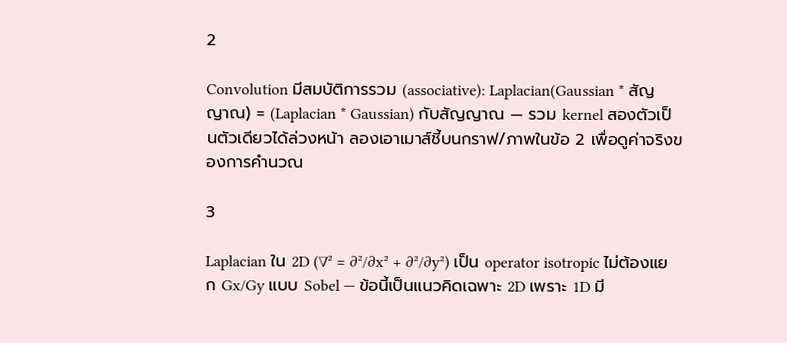2

Convolution มีสมบัติการรวม (associative): Laplacian(Gaussian * สัญญาณ) = (Laplacian * Gaussian) กับสัญญาณ — รวม kernel สองตัวเป็นตัวเดียวได้ล่วงหน้า ลองเอาเมาส์ชี้บนกราฟ/ภาพในข้อ 2 เพื่อดูค่าจริงของการคำนวณ

3

Laplacian ใน 2D (∇² = ∂²/∂x² + ∂²/∂y²) เป็น operator isotropic ไม่ต้องแยก Gx/Gy แบบ Sobel — ข้อนี้เป็นแนวคิดเฉพาะ 2D เพราะ 1D มี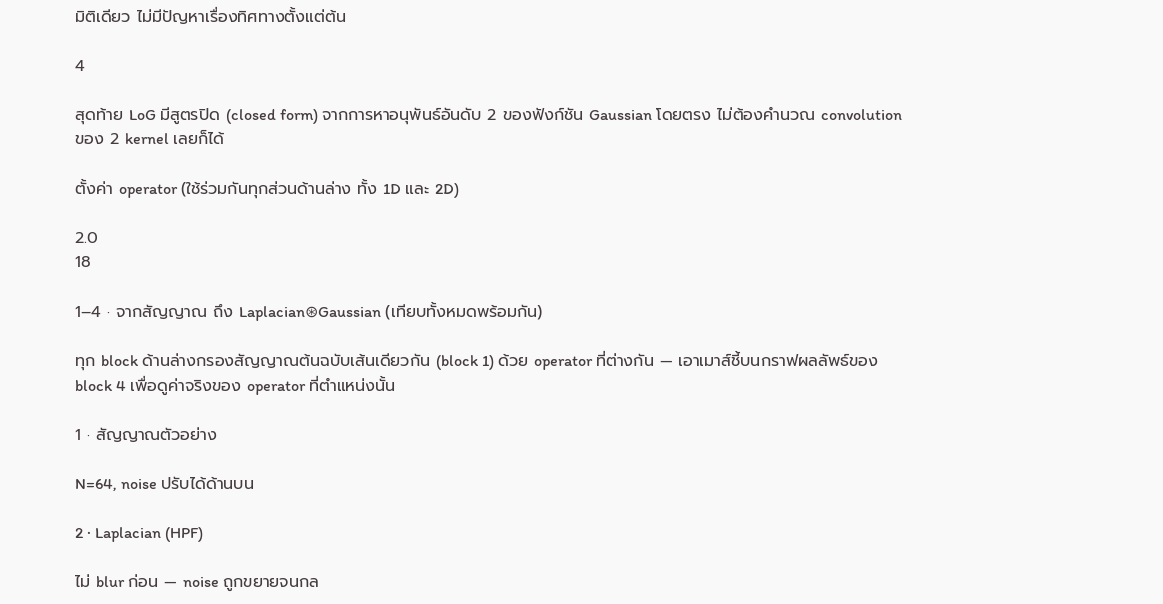มิติเดียว ไม่มีปัญหาเรื่องทิศทางตั้งแต่ต้น

4

สุดท้าย LoG มีสูตรปิด (closed form) จากการหาอนุพันธ์อันดับ 2 ของฟังก์ชัน Gaussian โดยตรง ไม่ต้องคำนวณ convolution ของ 2 kernel เลยก็ได้

ตั้งค่า operator (ใช้ร่วมกันทุกส่วนด้านล่าง ทั้ง 1D และ 2D)

2.0
18

1–4 · จากสัญญาณ ถึง Laplacian⊛Gaussian (เทียบทั้งหมดพร้อมกัน)

ทุก block ด้านล่างกรองสัญญาณต้นฉบับเส้นเดียวกัน (block 1) ด้วย operator ที่ต่างกัน — เอาเมาส์ชี้บนกราฟผลลัพธ์ของ block 4 เพื่อดูค่าจริงของ operator ที่ตำแหน่งนั้น

1 · สัญญาณตัวอย่าง

N=64, noise ปรับได้ด้านบน

2 · Laplacian (HPF)

ไม่ blur ก่อน — noise ถูกขยายจนกล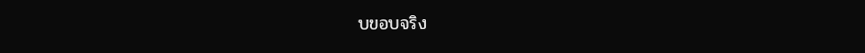บขอบจริง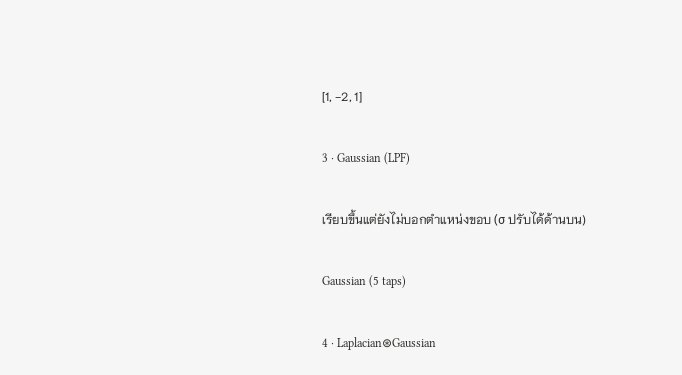[1, −2, 1]

3 · Gaussian (LPF)

เรียบขึ้นแต่ยังไม่บอกตำแหน่งขอบ (σ ปรับได้ด้านบน)

Gaussian (5 taps)

4 · Laplacian⊛Gaussian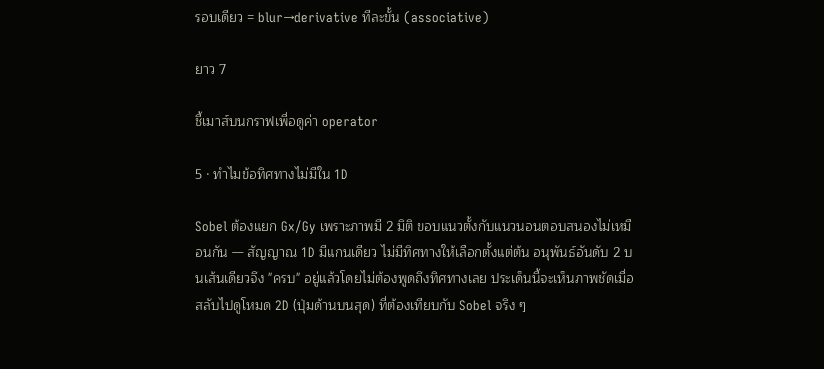รอบเดียว = blur→derivative ทีละขั้น (associative)

ยาว 7

ชี้เมาส์บนกราฟเพื่อดูค่า operator

5 · ทำไมข้อทิศทางไม่มีใน 1D

Sobel ต้องแยก Gx/Gy เพราะภาพมี 2 มิติ ขอบแนวตั้งกับแนวนอนตอบสนองไม่เหมือนกัน — สัญญาณ 1D มีแกนเดียว ไม่มีทิศทางให้เลือกตั้งแต่ต้น อนุพันธ์อันดับ 2 บนเส้นเดียวจึง "ครบ" อยู่แล้วโดยไม่ต้องพูดถึงทิศทางเลย ประเด็นนี้จะเห็นภาพชัดเมื่อสลับไปดูโหมด 2D (ปุ่มด้านบนสุด) ที่ต้องเทียบกับ Sobel จริง ๆ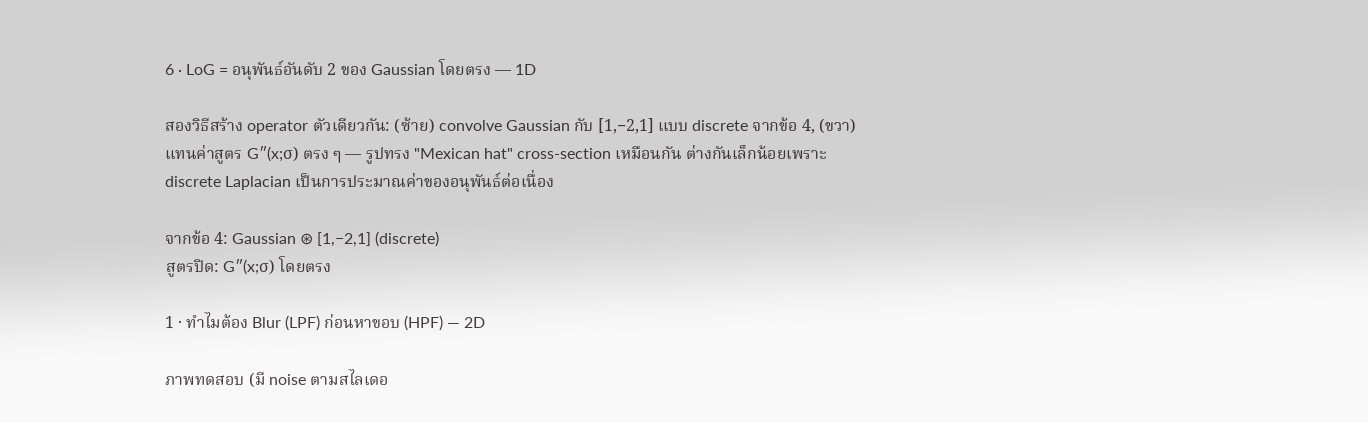6 · LoG = อนุพันธ์อันดับ 2 ของ Gaussian โดยตรง — 1D

สองวิธีสร้าง operator ตัวเดียวกัน: (ซ้าย) convolve Gaussian กับ [1,−2,1] แบบ discrete จากข้อ 4, (ขวา) แทนค่าสูตร G″(x;σ) ตรง ๆ — รูปทรง "Mexican hat" cross-section เหมือนกัน ต่างกันเล็กน้อยเพราะ discrete Laplacian เป็นการประมาณค่าของอนุพันธ์ต่อเนื่อง

จากข้อ 4: Gaussian ⊛ [1,−2,1] (discrete)
สูตรปิด: G″(x;σ) โดยตรง

1 · ทำไมต้อง Blur (LPF) ก่อนหาขอบ (HPF) — 2D

ภาพทดสอบ (มี noise ตามสไลเดอ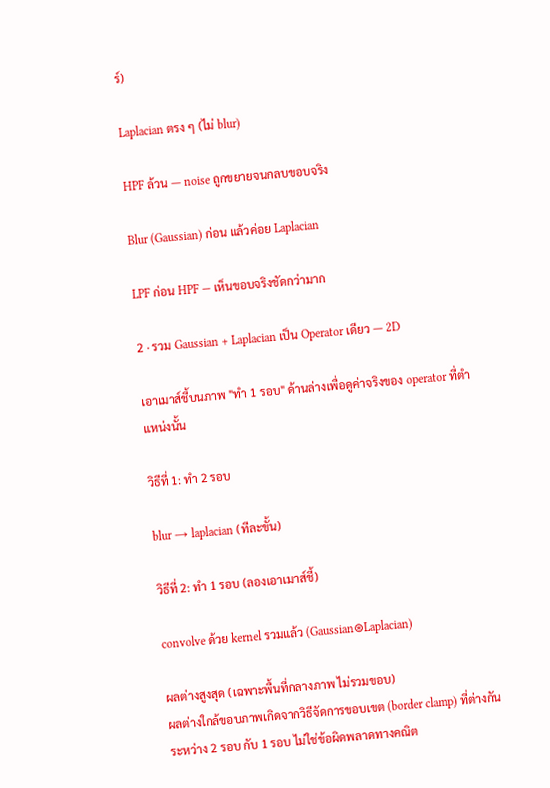ร์)

Laplacian ตรง ๆ (ไม่ blur)

HPF ล้วน — noise ถูกขยายจนกลบขอบจริง

Blur (Gaussian) ก่อน แล้วค่อย Laplacian

LPF ก่อน HPF — เห็นขอบจริงชัดกว่ามาก

2 · รวม Gaussian + Laplacian เป็น Operator เดียว — 2D

เอาเมาส์ชี้บนภาพ "ทำ 1 รอบ" ด้านล่างเพื่อดูค่าจริงของ operator ที่ตำแหน่งนั้น

วิธีที่ 1: ทำ 2 รอบ

blur → laplacian (ทีละขั้น)

วิธีที่ 2: ทำ 1 รอบ (ลองเอาเมาส์ชี้)

convolve ด้วย kernel รวมแล้ว (Gaussian⊛Laplacian)

ผลต่างสูงสุด (เฉพาะพื้นที่กลางภาพ ไม่รวมขอบ)
ผลต่างใกล้ขอบภาพเกิดจากวิธีจัดการขอบเขต (border clamp) ที่ต่างกันระหว่าง 2 รอบ กับ 1 รอบ ไม่ใช่ข้อผิดพลาดทางคณิต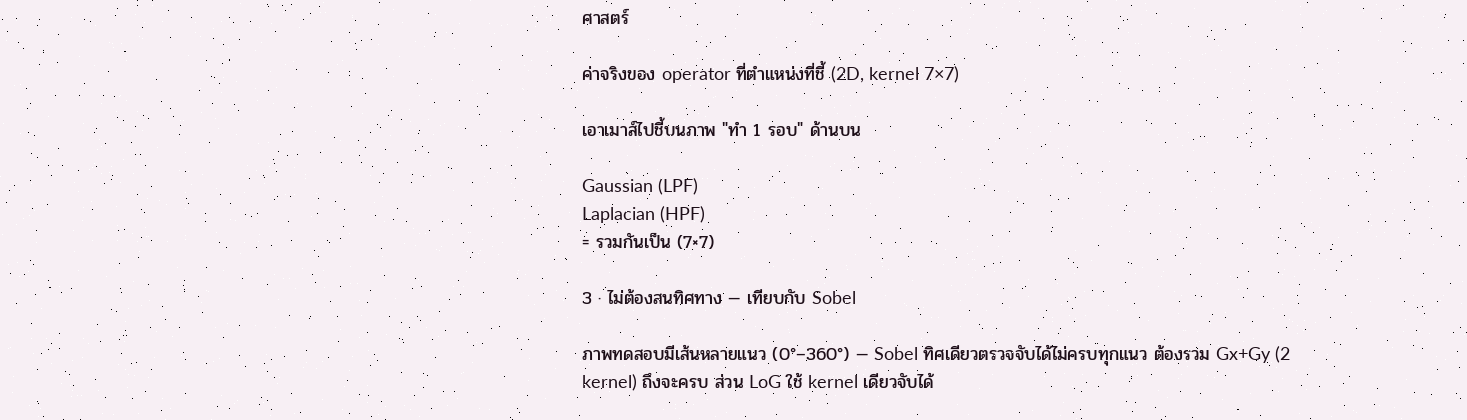ศาสตร์

ค่าจริงของ operator ที่ตำแหน่งที่ชี้ (2D, kernel 7×7)

เอาเมาส์ไปชี้บนภาพ "ทำ 1 รอบ" ด้านบน

Gaussian (LPF)
Laplacian (HPF)
= รวมกันเป็น (7×7)

3 · ไม่ต้องสนทิศทาง — เทียบกับ Sobel

ภาพทดสอบมีเส้นหลายแนว (0°–360°) — Sobel ทิศเดียวตรวจจับได้ไม่ครบทุกแนว ต้องรวม Gx+Gy (2 kernel) ถึงจะครบ ส่วน LoG ใช้ kernel เดียวจับได้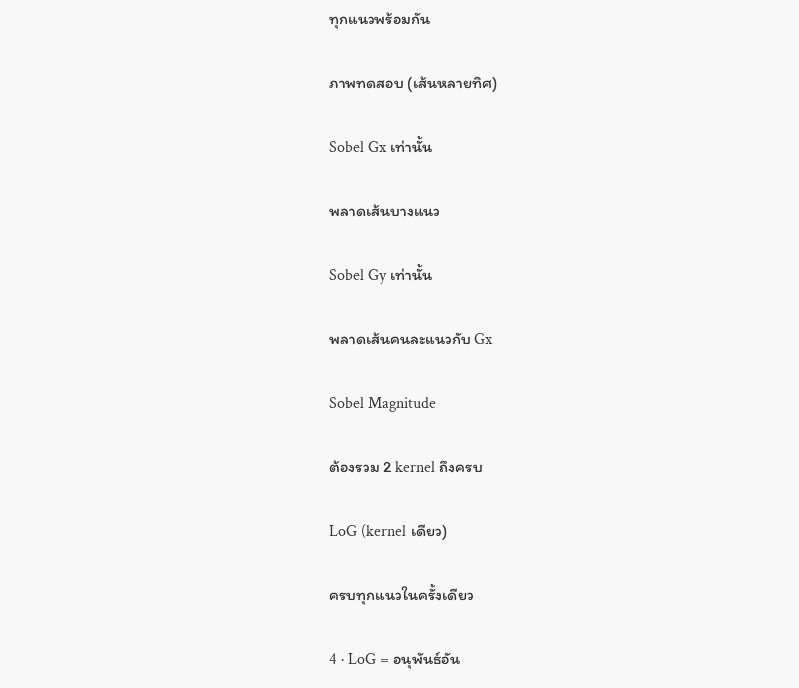ทุกแนวพร้อมกัน

ภาพทดสอบ (เส้นหลายทิศ)

Sobel Gx เท่านั้น

พลาดเส้นบางแนว

Sobel Gy เท่านั้น

พลาดเส้นคนละแนวกับ Gx

Sobel Magnitude

ต้องรวม 2 kernel ถึงครบ

LoG (kernel เดียว)

ครบทุกแนวในครั้งเดียว

4 · LoG = อนุพันธ์อัน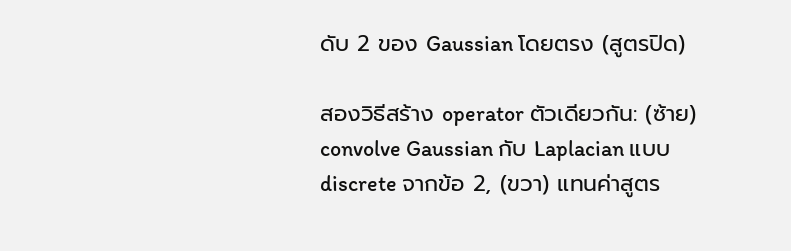ดับ 2 ของ Gaussian โดยตรง (สูตรปิด)

สองวิธีสร้าง operator ตัวเดียวกัน: (ซ้าย) convolve Gaussian กับ Laplacian แบบ discrete จากข้อ 2, (ขวา) แทนค่าสูตร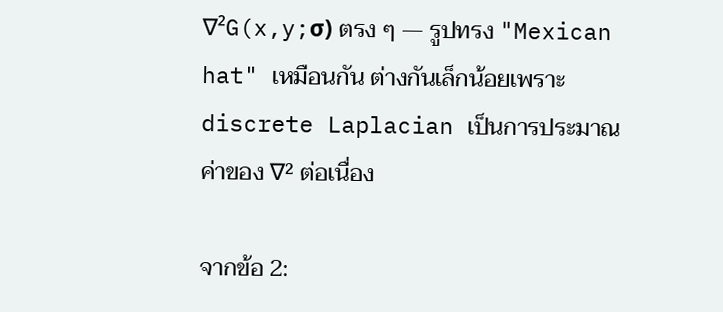∇²G(x,y;σ) ตรง ๆ — รูปทรง "Mexican hat" เหมือนกัน ต่างกันเล็กน้อยเพราะ discrete Laplacian เป็นการประมาณค่าของ ∇² ต่อเนื่อง

จากข้อ 2: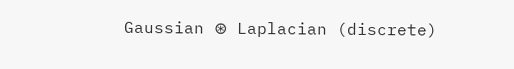Gaussian ⊛ Laplacian (discrete)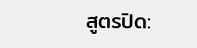สูตรปิด: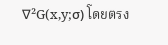∇²G(x,y;σ) โดยตรง